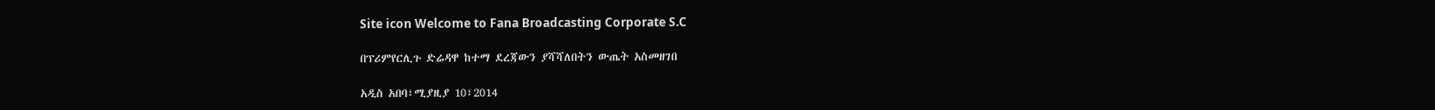Site icon Welcome to Fana Broadcasting Corporate S.C

በፕሪምየርሊጉ ድሬዳዋ ከተማ ደረጃውን ያሻሻለበትን ውጤት አስመዘገበ

አዲስ አበባ፣ሚያዚያ 10፣2014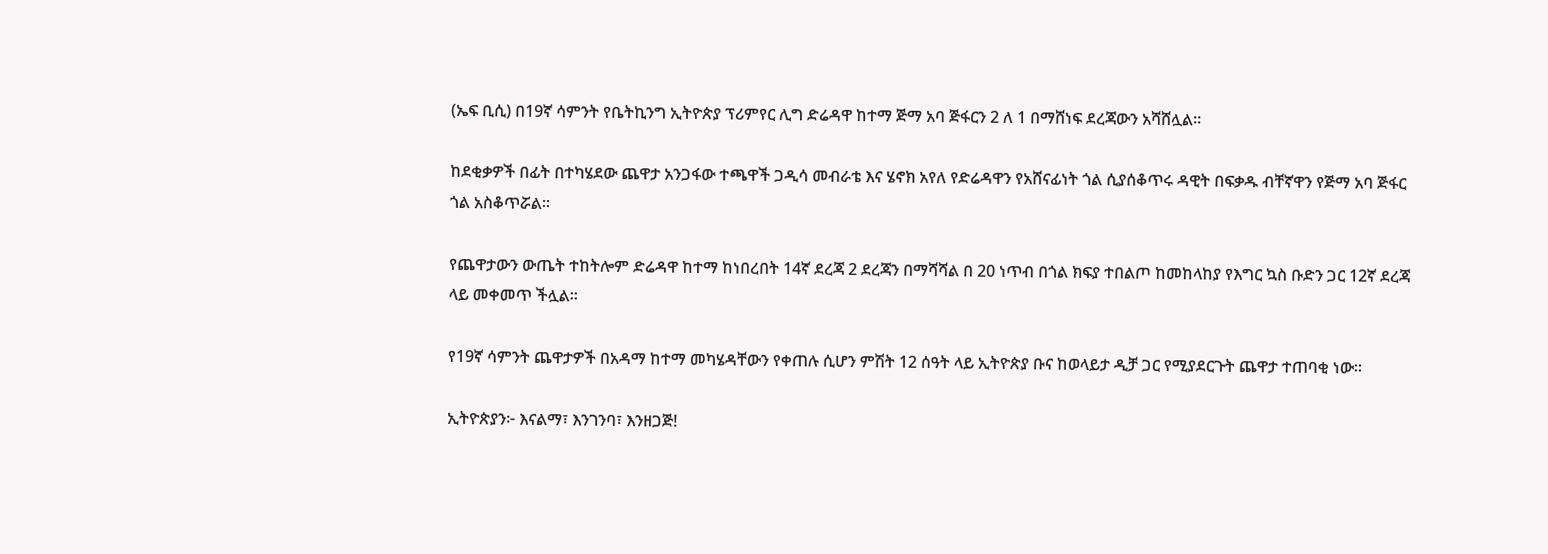(ኤፍ ቢሲ) በ19ኛ ሳምንት የቤትኪንግ ኢትዮጵያ ፕሪምየር ሊግ ድሬዳዋ ከተማ ጅማ አባ ጅፋርን 2 ለ 1 በማሸነፍ ደረጃውን አሻሸሏል፡፡

ከደቂቃዎች በፊት በተካሄደው ጨዋታ አንጋፋው ተጫዋች ጋዲሳ መብራቴ እና ሄኖክ አየለ የድሬዳዋን የአሸናፊነት ጎል ሲያሰቆጥሩ ዳዊት በፍቃዱ ብቸኛዋን የጅማ አባ ጅፋር ጎል አስቆጥሯል፡፡

የጨዋታውን ውጤት ተከትሎም ድሬዳዋ ከተማ ከነበረበት 14ኛ ደረጃ 2 ደረጃን በማሻሻል በ 20 ነጥብ በጎል ክፍያ ተበልጦ ከመከላከያ የእግር ኳስ ቡድን ጋር 12ኛ ደረጃ ላይ መቀመጥ ችሏል፡፡

የ19ኛ ሳምንት ጨዋታዎች በአዳማ ከተማ መካሄዳቸውን የቀጠሉ ሲሆን ምሽት 12 ሰዓት ላይ ኢትዮጵያ ቡና ከወላይታ ዲቻ ጋር የሚያደርጉት ጨዋታ ተጠባቂ ነው፡፡

ኢትዮጵያን፦ እናልማ፣ እንገንባ፣ እንዘጋጅ!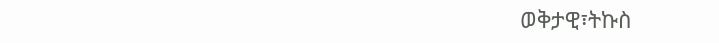ወቅታዊ፣ትኩስ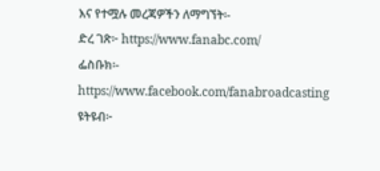እና የተሟሉ መረጃዎችን ለማግኘት፡-
ድረ ገጽ፦ https://www.fanabc.com/
ፌስቡክ፡- https://www.facebook.com/fanabroadcasting
ዩትዩብ፦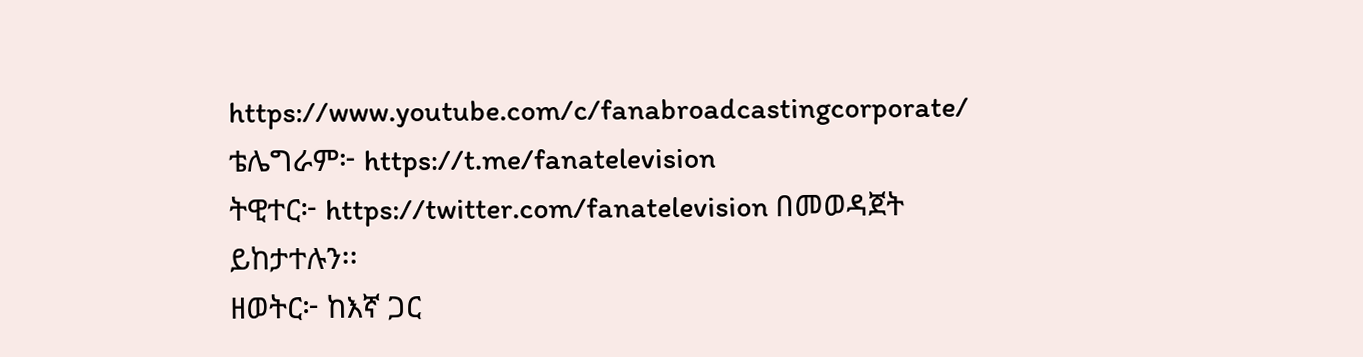https://www.youtube.com/c/fanabroadcastingcorporate/
ቴሌግራም፦ https://t.me/fanatelevision
ትዊተር፦ https://twitter.com/fanatelevision በመወዳጀት ይከታተሉን፡፡
ዘወትር፦ ከእኛ ጋር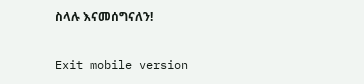ስላሉ እናመሰግናለን!

Exit mobile version